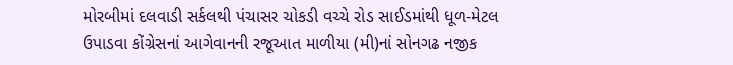મોરબીમાં દલવાડી સર્કલથી પંચાસર ચોકડી વચ્ચે રોડ સાઈડમાંથી ધૂળ-મેટલ ઉપાડવા કોંગ્રેસનાં આગેવાનની રજૂઆત માળીયા (મી)નાં સોનગઢ નજીક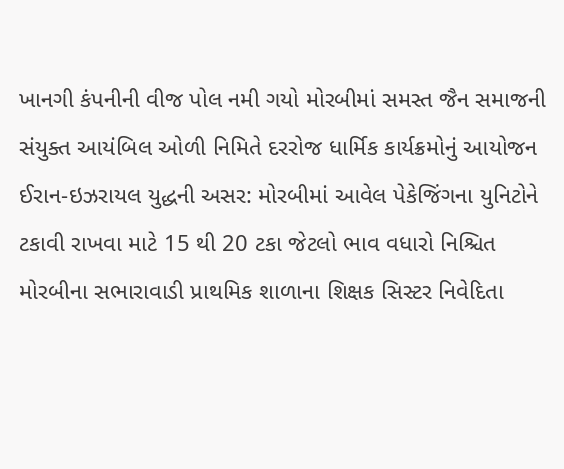ખાનગી કંપનીની વીજ પોલ નમી ગયો મોરબીમાં સમસ્ત જૈન સમાજની સંયુક્ત આયંબિલ ઓળી નિમિતે દરરોજ ધાર્મિક કાર્યક્રમોનું આયોજન ઈરાન-ઇઝરાયલ યુદ્ધની અસર: મોરબીમાં આવેલ પેકેજિંગના યુનિટોને ટકાવી રાખવા માટે 15 થી 20 ટકા જેટલો ભાવ વધારો નિશ્ચિત મોરબીના સભારાવાડી પ્રાથમિક શાળાના શિક્ષક સિસ્ટર નિવેદિતા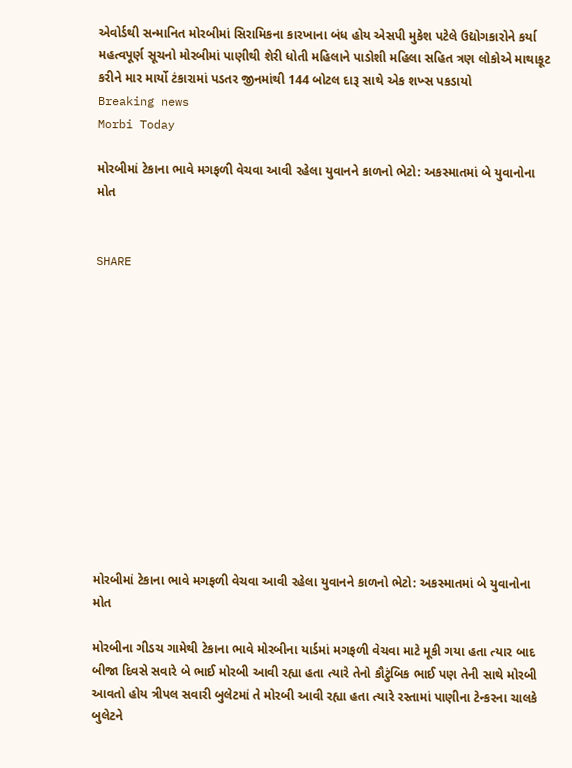એવોર્ડથી સન્માનિત મોરબીમાં સિરામિકના કારખાના બંધ હોય એસપી મુકેશ પટેલે ઉદ્યોગકારોને કર્યા મહત્વપૂર્ણ સૂચનો મોરબીમાં પાણીથી શેરી ધોતી મહિલાને પાડોશી મહિલા સહિત ત્રણ લોકોએ માથાકૂટ કરીને માર માર્યો ટંકારામાં પડતર જીનમાંથી 144 બોટલ દારૂ સાથે એક શખ્સ પકડાયો
Breaking news
Morbi Today

મોરબીમાં ટેકાના ભાવે મગફળી વેચવા આવી રહેલા યુવાનને કાળનો ભેટો: અકસ્માતમાં બે યુવાનોના મોત


SHARE













મોરબીમાં ટેકાના ભાવે મગફળી વેચવા આવી રહેલા યુવાનને કાળનો ભેટો: અકસ્માતમાં બે યુવાનોના મોત

મોરબીના ગીડચ ગામેથી ટેકાના ભાવે મોરબીના યાર્ડમાં મગફળી વેચવા માટે મૂકી ગયા હતા ત્યાર બાદ બીજા દિવસે સવારે બે ભાઈ મોરબી આવી રહ્યા હતા ત્યારે તેનો કૌટુંબિક ભાઈ પણ તેની સાથે મોરબી આવતો હોય ત્રીપલ સવારી બુલેટમાં તે મોરબી આવી રહ્યા હતા ત્યારે રસ્તામાં પાણીના ટેન્કરના ચાલકે બુલેટને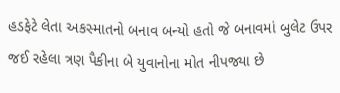હડફેટે લેતા અકસ્માતનો બનાવ બન્યો હતો જે બનાવમાં બુલેટ ઉપર જઈ રહેલા ત્રણ પૈકીના બે યુવાનોના મોત નીપજ્યા છે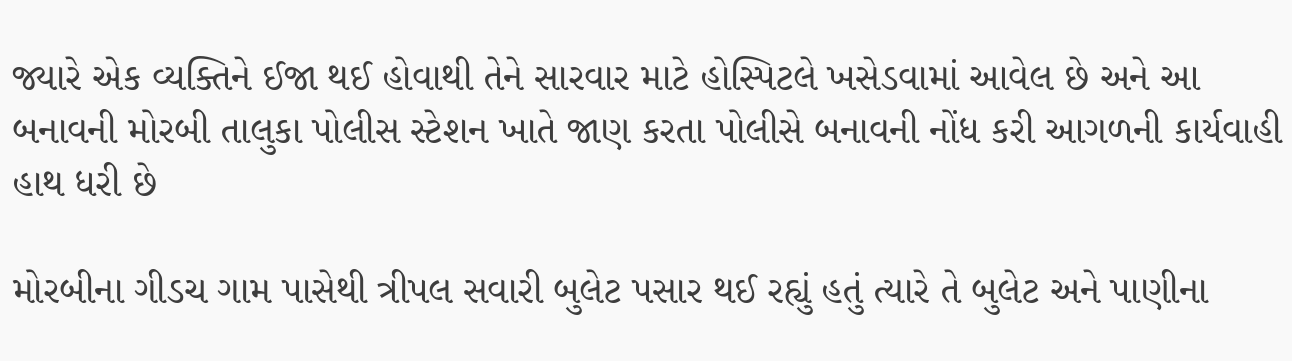જ્યારે એક વ્યક્તિને ઈજા થઈ હોવાથી તેને સારવાર માટે હોસ્પિટલે ખસેડવામાં આવેલ છે અને આ બનાવની મોરબી તાલુકા પોલીસ સ્ટેશન ખાતે જાણ કરતા પોલીસે બનાવની નોંધ કરી આગળની કાર્યવાહી હાથ ધરી છે

મોરબીના ગીડચ ગામ પાસેથી ત્રીપલ સવારી બુલેટ પસાર થઈ રહ્યું હતું ત્યારે તે બુલેટ અને પાણીના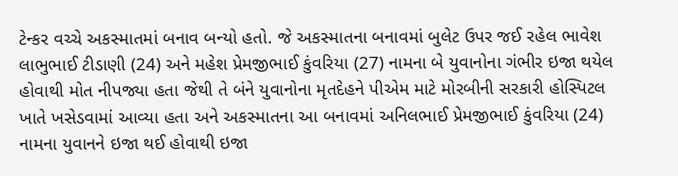ટેન્કર વચ્ચે અકસ્માતમાં બનાવ બન્યો હતો. જે અકસ્માતના બનાવમાં બુલેટ ઉપર જઈ રહેલ ભાવેશ લાભુભાઈ ટીડાણી (24) અને મહેશ પ્રેમજીભાઈ કુંવરિયા (27) નામના બે યુવાનોના ગંભીર ઇજા થયેલ હોવાથી મોત નીપજ્યા હતા જેથી તે બંને યુવાનોના મૃતદેહને પીએમ માટે મોરબીની સરકારી હોસ્પિટલ ખાતે ખસેડવામાં આવ્યા હતા અને અકસ્માતના આ બનાવમાં અનિલભાઈ પ્રેમજીભાઈ કુંવરિયા (24) નામના યુવાનને ઇજા થઈ હોવાથી ઇજા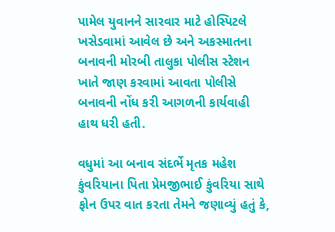પામેલ યુવાનને સારવાર માટે હોસ્પિટલે ખસેડવામાં આવેલ છે અને અકસ્માતના બનાવની મોરબી તાલુકા પોલીસ સ્ટેશન ખાતે જાણ કરવામાં આવતા પોલીસે બનાવની નોંધ કરી આગળની કાર્યવાહી હાથ ધરી હતી.

વધુમાં આ બનાવ સંદર્ભે મૃતક મહેશ કુંવરિયાના પિતા પ્રેમજીભાઈ કુંવરિયા સાથે ફોન ઉપર વાત કરતા તેમને જણાવ્યું હતું કે,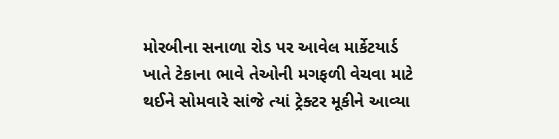મોરબીના સનાળા રોડ પર આવેલ માર્કેટયાર્ડ ખાતે ટેકાના ભાવે તેઓની મગફળી વેચવા માટે થઈને સોમવારે સાંજે ત્યાં ટ્રેક્ટર મૂકીને આવ્યા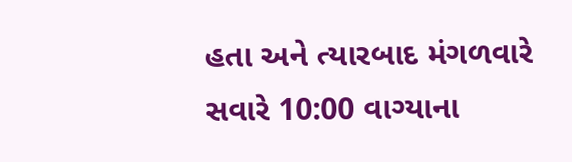હતા અને ત્યારબાદ મંગળવારે સવારે 10:00 વાગ્યાના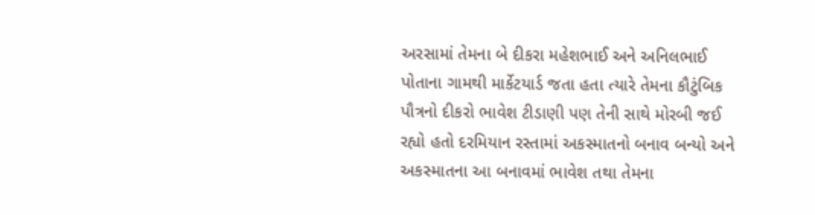અરસામાં તેમના બે દીકરા મહેશભાઈ અને અનિલભાઈ પોતાના ગામથી માર્કેટયાર્ડ જતા હતા ત્યારે તેમના કૌટુંબિક પૌત્રનો દીકરો ભાવેશ ટીડાણી પણ તેની સાથે મોરબી જઈ રહ્યો હતો દરમિયાન રસ્તામાં અકસ્માતનો બનાવ બન્યો અને અકસ્માતના આ બનાવમાં ભાવેશ તથા તેમના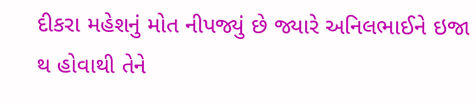દીકરા મહેશનું મોત નીપજ્યું છે જ્યારે અનિલભાઈને ઇજા થ હોવાથી તેને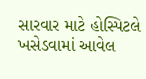સારવાર માટે હોસ્પિટલે ખસેડવામાં આવેલ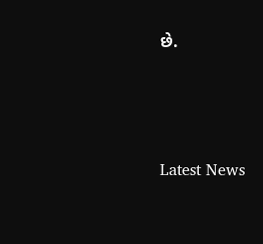છે.




Latest News